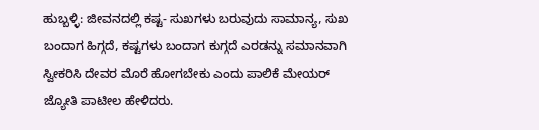ಹುಬ್ಬಳ್ಳಿ: ಜೀವನದಲ್ಲಿ ಕಷ್ಟ- ಸುಖಗಳು ಬರುವುದು ಸಾಮಾನ್ಯ, ಸುಖ ಬಂದಾಗ ಹಿಗ್ಗದೆ, ಕಷ್ಟಗಳು ಬಂದಾಗ ಕುಗ್ಗದೆ ಎರಡನ್ನು ಸಮಾನವಾಗಿ ಸ್ವೀಕರಿಸಿ ದೇವರ ಮೊರೆ ಹೋಗಬೇಕು ಎಂದು ಪಾಲಿಕೆ ಮೇಯರ್ ಜ್ಯೋತಿ ಪಾಟೀಲ ಹೇಳಿದರು.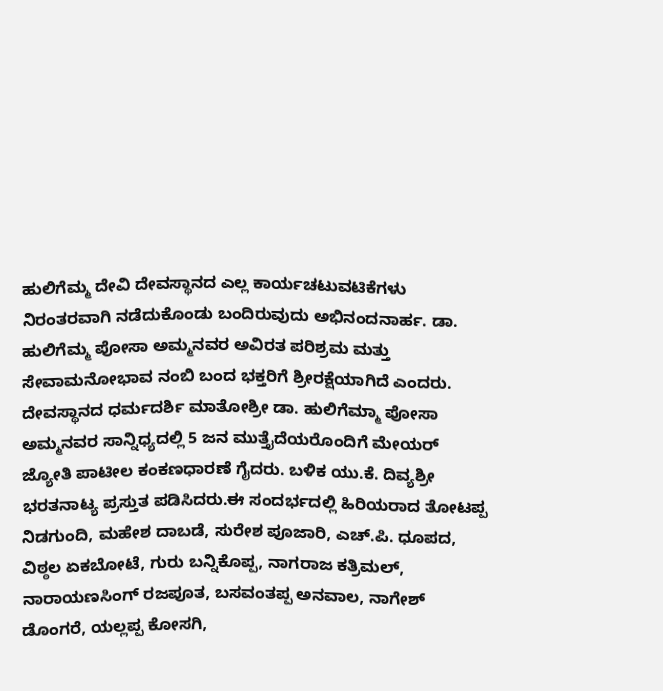ಹುಲಿಗೆಮ್ಮ ದೇವಿ ದೇವಸ್ಥಾನದ ಎಲ್ಲ ಕಾರ್ಯಚಟುವಟಿಕೆಗಳು ನಿರಂತರವಾಗಿ ನಡೆದುಕೊಂಡು ಬಂದಿರುವುದು ಅಭಿನಂದನಾರ್ಹ. ಡಾ. ಹುಲಿಗೆಮ್ಮ ಪೋಸಾ ಅಮ್ಮನವರ ಅವಿರತ ಪರಿಶ್ರಮ ಮತ್ತು ಸೇವಾಮನೋಭಾವ ನಂಬಿ ಬಂದ ಭಕ್ತರಿಗೆ ಶ್ರೀರಕ್ಷೆಯಾಗಿದೆ ಎಂದರು.
ದೇವಸ್ಥಾನದ ಧರ್ಮದರ್ಶಿ ಮಾತೋಶ್ರೀ ಡಾ. ಹುಲಿಗೆಮ್ಮಾ ಪೋಸಾ ಅಮ್ಮನವರ ಸಾನ್ನಿಧ್ಯದಲ್ಲಿ 5 ಜನ ಮುತ್ತೈದೆಯರೊಂದಿಗೆ ಮೇಯರ್ ಜ್ಯೋತಿ ಪಾಟೀಲ ಕಂಕಣಧಾರಣೆ ಗೈದರು. ಬಳಿಕ ಯು.ಕೆ. ದಿವ್ಯಶ್ರೀ ಭರತನಾಟ್ಯ ಪ್ರಸ್ತುತ ಪಡಿಸಿದರು.ಈ ಸಂದರ್ಭದಲ್ಲಿ ಹಿರಿಯರಾದ ತೋಟಪ್ಪ ನಿಡಗುಂದಿ, ಮಹೇಶ ದಾಬಡೆ, ಸುರೇಶ ಪೂಜಾರಿ, ಎಚ್.ಪಿ. ಧೂಪದ, ವಿಠ್ಠಲ ಏಕಬೋಟೆ, ಗುರು ಬನ್ನಿಕೊಪ್ಪ, ನಾಗರಾಜ ಕತ್ರಿಮಲ್, ನಾರಾಯಣಸಿಂಗ್ ರಜಪೂತ, ಬಸವಂತಪ್ಪ ಅನವಾಲ, ನಾಗೇಶ್ ಡೊಂಗರೆ, ಯಲ್ಲಪ್ಪ ಕೋಸಗಿ,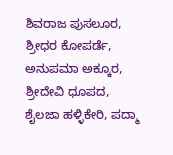ಶಿವರಾಜ ಪುಸಲೂರ, ಶ್ರೀಧರ ಕೋಪರ್ಡೆ, ಅನುಪಮಾ ಅಕ್ಕೂರ, ಶ್ರೀದೇವಿ ಧೂಪದ, ಶೈಲಜಾ ಹಳ್ಳಿಕೇರಿ, ಪದ್ಮಾ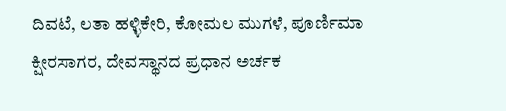ದಿವಟೆ, ಲತಾ ಹಳ್ಳಿಕೇರಿ, ಕೋಮಲ ಮುಗಳೆ, ಪೂರ್ಣಿಮಾ ಕ್ಷೀರಸಾಗರ, ದೇವಸ್ಥಾನದ ಪ್ರಧಾನ ಅರ್ಚಕ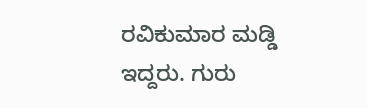ರವಿಕುಮಾರ ಮಡ್ಡಿ ಇದ್ದರು. ಗುರು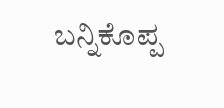ಬನ್ನಿಕೊಪ್ಪ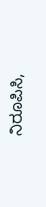ನಿರೂಪಿಸಿ,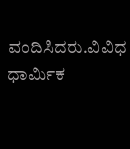ವಂದಿಸಿದರು.ವಿವಿಧ ಧಾರ್ಮಿಕ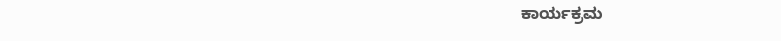ಕಾರ್ಯಕ್ರಮ